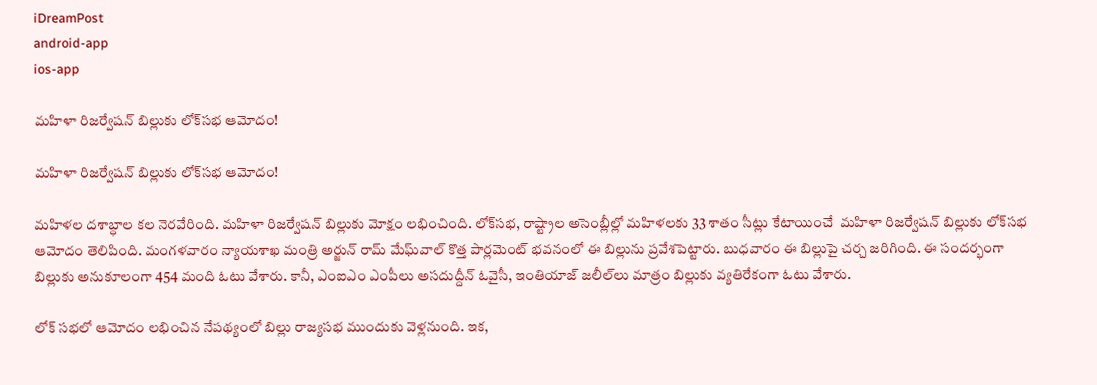iDreamPost
android-app
ios-app

మహిళా రిజర్వేషన్‌ బిల్లుకు లోక్‌సభ ఆమోదం!

మహిళా రిజర్వేషన్‌ బిల్లుకు లోక్‌సభ ఆమోదం!

మహిళల దశాబ్ధాల కల నెరవేరింది. మహిళా రిజర్వేషన్‌ బిల్లుకు మోక్షం లభించింది. లోక్‌సభ, రాష్ట్రాల అసెంబ్లీల్లో మహిళలకు 33 శాతం సీట్లు కేటాయించే  మహిళా రిజర్వేషన్‌ బిల్లుకు లోక్‌సభ ఆమోదం తెలిపింది. మంగళవారం న్యాయశాఖ మంత్రి అర్జున్‌ రామ్‌ మేఘ్‌వాల్‌ కొత్త పార్లమెంట్‌ భవనంలో ఈ బిల్లును ప్రవేశపెట్టారు. బుధవారం ఈ బిల్లుపై చర్చ జరిగింది. ఈ సందర్భంగా బిల్లుకు అనుకూలంగా 454 మంది ఓటు వేశారు. కానీ, ఎంఐఎం ఎంపీలు అసదుద్దీన్‌ ఓవైసీ, ఇంతియాజ్‌ జలీల్‌లు మాత్రం బిల్లుకు వ్యతిరేకంగా ఓటు వేశారు.

లోక్‌ సభలో ఆమోదం లభించిన నేపథ్యంలో బిల్లు రాజ్యసభ ముందుకు వెళ్లనుంది. ఇక,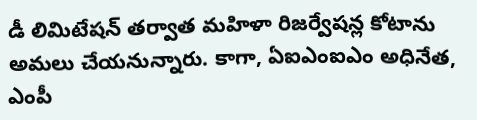డీ లిమిటేషన్‌ తర్వాత మహిళా రిజర్వేషన్ల కోటాను అమలు చేయనున్నారు. కాగా, ఏఐఎంఐఎం అధినేత, ఎంపీ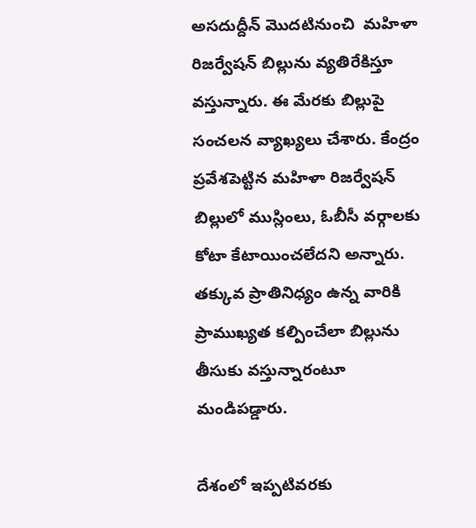అసదుద్దీన్‌ మొదటినుంచి  మహిళా రిజర్వేషన్‌ బిల్లును వ్యతిరేకిస్తూ వస్తున్నారు. ఈ మేరకు బిల్లుపై సంచలన వ్యాఖ్యలు చేశారు. కేంద్రం ప్రవేశపెట్టిన మహిళా రిజర్వేషన్ బిల్లులో ముస్లింలు, ఓబీసీ వర్గాలకు కోటా కేటాయించలేదని అన్నారు. తక్కువ ప్రాతినిధ్యం ఉన్న వారికి ప్రాముఖ్యత కల్పించేలా బిల్లును తీసుకు వస్తున్నారంటూ మండిపడ్డారు.

దేశంలో ఇప్పటివరకు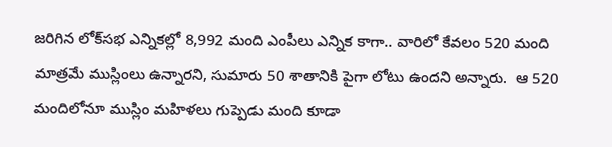జరిగిన లోక్‌సభ ఎన్నికల్లో 8,992 మంది ఎంపీలు ఎన్నిక కాగా.. వారిలో కేవలం 520 మంది మాత్రమే ముస్లింలు ఉన్నారని, సుమారు 50 శాతానికి పైగా లోటు ఉందని అన్నారు.  ఆ 520 మందిలోనూ ముస్లిం మహిళలు గుప్పెడు మంది కూడా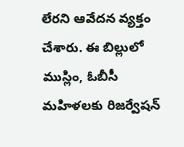లేరని ఆవేదన వ్యక్తం చేశారు. ఈ బిల్లులో ముస్లిం, ఓబీసీ మహిళలకు రిజర్వేషన్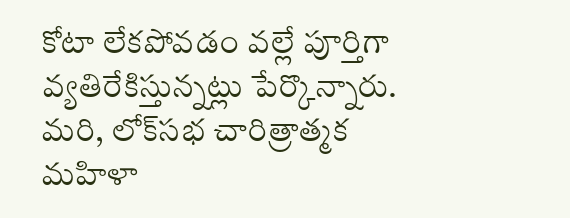కోటా లేకపోవడం వల్లే పూర్తిగా వ్యతిరేకిస్తున్నట్లు పేర్కొన్నారు. మరి, లోక్‌సభ చారిత్రాత్మక మహిళా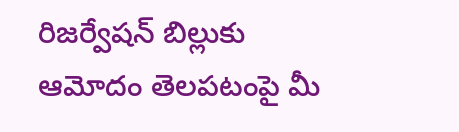రిజర్వేషన్‌ బిల్లుకు ఆమోదం తెలపటంపై మీ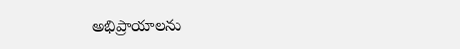అభిప్రాయాలను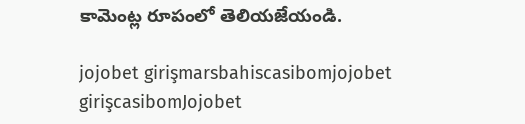కామెంట్ల రూపంలో తెలియజేయండి.

jojobet girişmarsbahiscasibomjojobet girişcasibomJojobet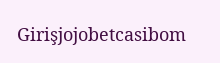Girişjojobetcasibom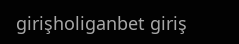girişholiganbet giriş